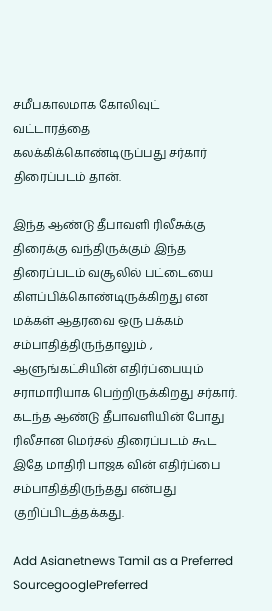சமீபகாலமாக கோலிவுட் வட்டாரத்தை கலக்கிக்கொண்டிருப்பது சர்கார் திரைப்படம் தான்.

இந்த ஆண்டு தீபாவளி ரிலீசுக்கு திரைக்கு வந்திருக்கும் இந்த திரைப்படம் வசூலில் பட்டையை கிளப்பிக்கொண்டிருக்கிறது என மக்கள் ஆதரவை ஒரு பக்கம் சம்பாதித்திருந்தாலும் , ஆளுங்கட்சியின் எதிர்ப்பையும் சராமாரியாக பெற்றிருக்கிறது சர்கார். கடந்த ஆண்டு தீபாவளியின் போது ரிலீசான மெர்சல் திரைப்படம் கூட இதே மாதிரி பாஜக வின் எதிர்ப்பை சம்பாதித்திருந்தது என்பது குறிப்பிடத்தக்கது.

Add Asianetnews Tamil as a Preferred SourcegooglePreferred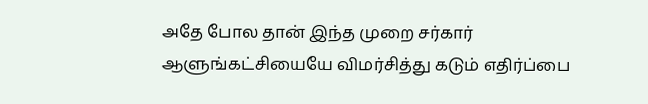அதே போல தான் இந்த முறை சர்கார் ஆளுங்கட்சியையே விமர்சித்து கடும் எதிர்ப்பை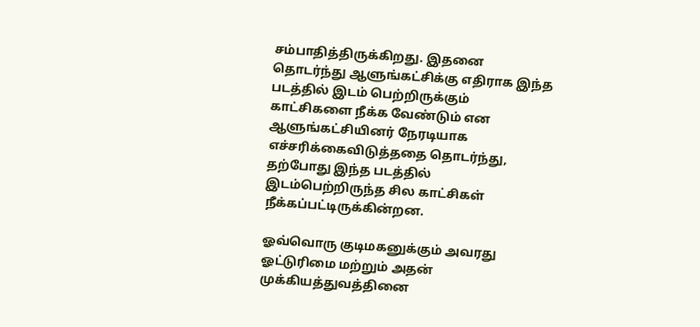சம்பாதித்திருக்கிறது. இதனை தொடர்ந்து ஆளுங்கட்சிக்கு எதிராக இந்த படத்தில் இடம் பெற்றிருக்கும் காட்சிகளை நீக்க வேண்டும் என ஆளுங்கட்சியினர் நேரடியாக எச்சரிக்கைவிடுத்ததை தொடர்ந்து, தற்போது இந்த படத்தில் இடம்பெற்றிருந்த சில காட்சிகள் நீக்கப்பட்டிருக்கின்றன.

ஓவ்வொரு குடிமகனுக்கும் அவரது ஓட்டுரிமை மற்றும் அதன் முக்கியத்துவத்தினை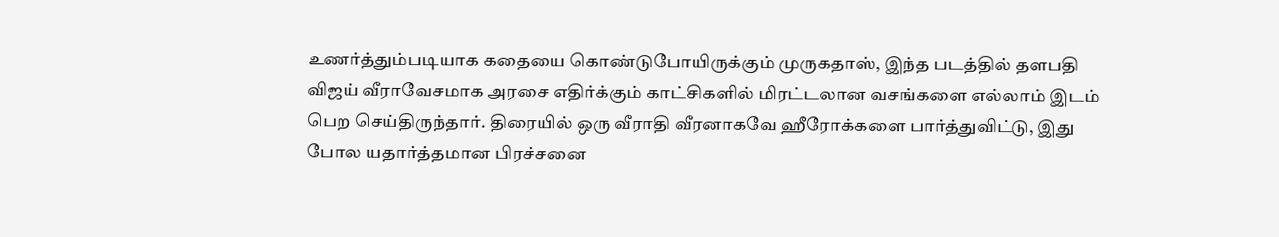உணர்த்தும்படியாக கதையை கொண்டுபோயிருக்கும் முருகதாஸ், இந்த படத்தில் தளபதி விஜய் வீராவேசமாக அரசை எதிர்க்கும் காட்சிகளில் மிரட்டலான வசங்களை எல்லாம் இடம் பெற செய்திருந்தார். திரையில் ஒரு வீராதி வீரனாகவே ஹீரோக்களை பார்த்துவிட்டு, இது போல யதார்த்தமான பிரச்சனை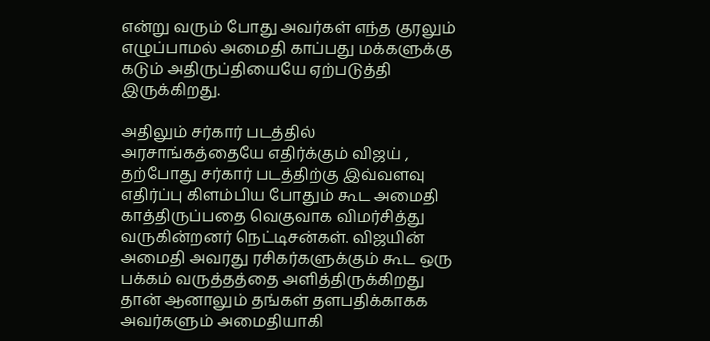என்று வரும் போது அவர்கள் எந்த குரலும் எழுப்பாமல் அமைதி காப்பது மக்களுக்கு கடும் அதிருப்தியையே ஏற்படுத்தி இருக்கிறது.

அதிலும் சர்கார் படத்தில் அரசாங்கத்தையே எதிர்க்கும் விஜய் , தற்போது சர்கார் படத்திற்கு இவ்வளவு எதிர்ப்பு கிளம்பிய போதும் கூட அமைதி காத்திருப்பதை வெகுவாக விமர்சித்து வருகின்றனர் நெட்டிசன்கள். விஜயின் அமைதி அவரது ரசிகர்களுக்கும் கூட ஒரு பக்கம் வருத்தத்தை அளித்திருக்கிறது தான் ஆனாலும் தங்கள் தளபதிக்காகக அவர்களும் அமைதியாகி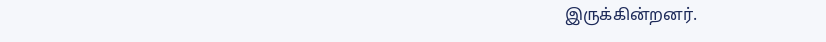இருக்கின்றனர்.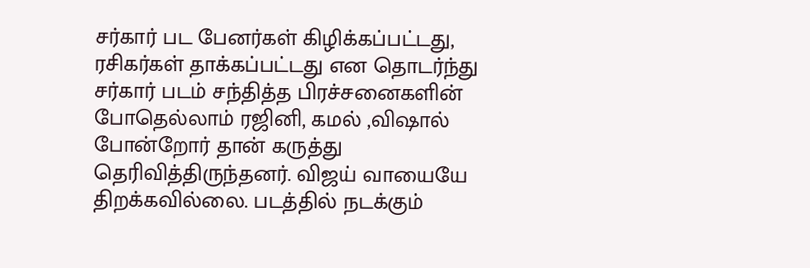சர்கார் பட பேனர்கள் கிழிக்கப்பட்டது, ரசிகர்கள் தாக்கப்பட்டது என தொடர்ந்து சர்கார் படம் சந்தித்த பிரச்சனைகளின் போதெல்லாம் ரஜினி, கமல் ,விஷால் போன்றோர் தான் கருத்து தெரிவித்திருந்தனர். விஜய் வாயையே திறக்கவில்லை. படத்தில் நடக்கும்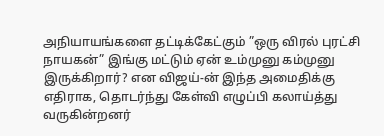அநியாயங்களை தட்டிக்கேட்கும் ”ஒரு விரல் புரட்சி நாயகன்” இங்கு மட்டும் ஏன் உம்முனு கம்முனு இருக்கிறார்? என விஜய்-ன் இந்த அமைதிக்கு எதிராக, தொடர்ந்து கேள்வி எழுப்பி கலாய்த்து வருகின்றனர்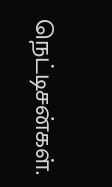நெட்டிசன்கள்.